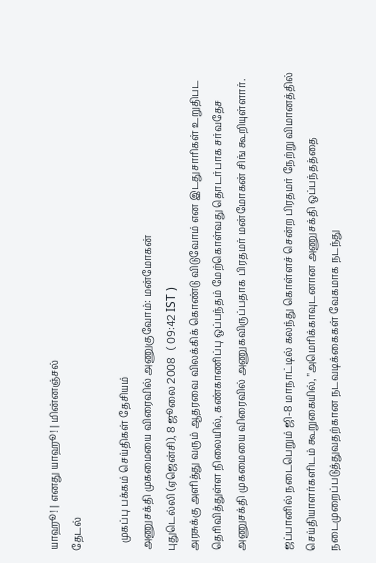யாஹூ! | எனது யாஹூ! | மின்னஞ்சல்
தேடல்

   முகப்பு பக்கம் செய்திகள் தேசியம்
அணுசக்தி முகமையை விரைவில் அணுகுவோம்: மன்மோகன்
புதுடெல்லி (ஏஜென்சி), 8 ஜூலை 2008   ( 09:42 IST )
அரசுக்கு அளித்து வரும் ஆதரவை விலக்கிக் கொண்டு விடுவோம் என இடதுசாரிகள் உறுதிபட தெரிவித்துள்ள நிலையில், கண்காணிப்பு ஒப்பந்தம் மேற்கொள்வது தொடர்பாக சர்வதேச அணுசக்தி முகமையை விரைவில் அணுகவிருப்பதாக பிரதமர் மன்மோகன் சிங் கூறியுள்ளார்.

ஜப்பானில் நடைபெறும் ஜி-8 மாநாட்டில் கலந்து கொள்ளச் சென்ற பிரதமர் நேற்று விமானத்தில் செய்தியாளர்களிடம் கூறுகையில், "அமெரிக்காவுடனான அணுசக்தி ஒப்பந்தத்தை நடைமுறைப்படுத்துவதற்கான நடவடிக்கைகள் வேகமாக நடந்து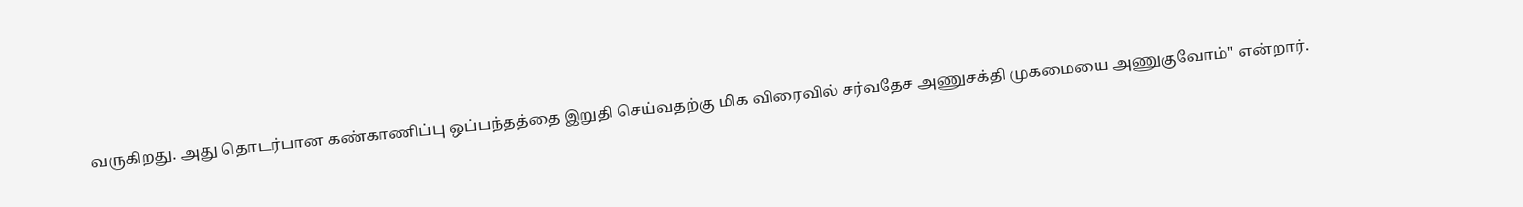வருகிறது. அது தொடர்பான கண்காணிப்பு ஒப்பந்தத்தை இறுதி செய்வதற்கு மிக விரைவில் சர்வதேச அணுசக்தி முகமையை அணுகுவோம்" என்றார்.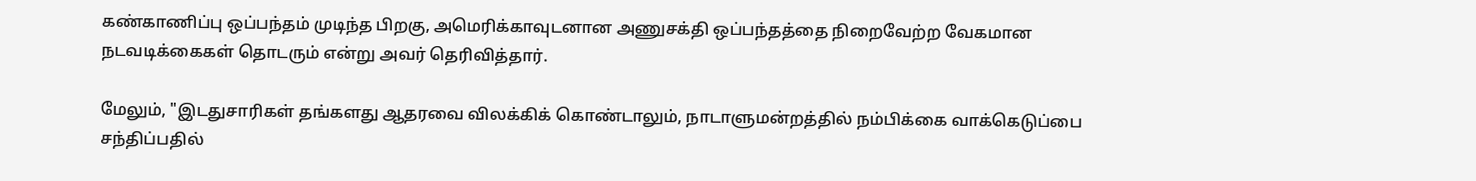கண்காணிப்பு ஒப்பந்தம் முடிந்த பிறகு, அமெரிக்காவுடனான அணுசக்தி ஒப்பந்தத்தை நிறைவேற்ற வேகமான நடவடிக்கைகள் தொடரும் என்று அவர் தெரிவித்தார்.

மேலும், "இடதுசாரிகள் தங்களது ஆதரவை விலக்கிக் கொண்டாலும், நாடாளுமன்றத்தில் நம்பிக்கை வாக்கெடுப்பை சந்திப்பதில்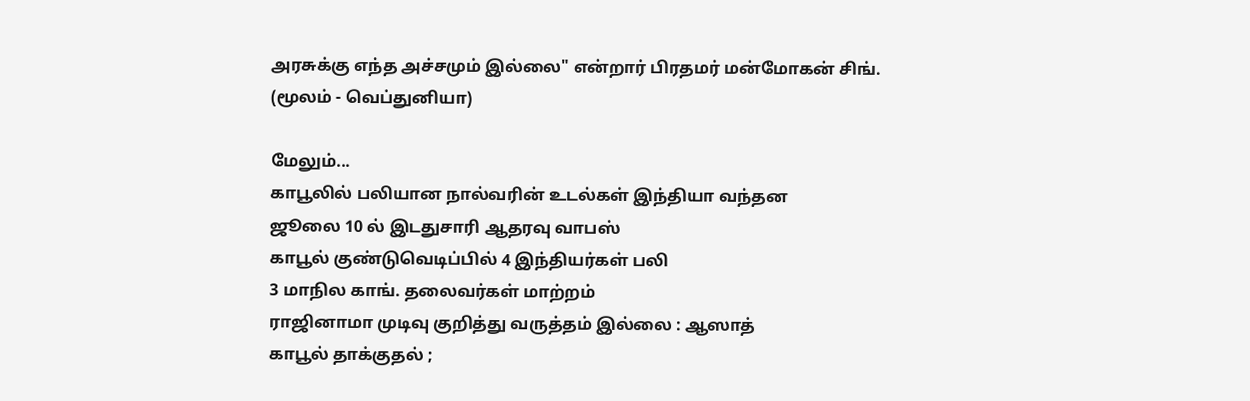அரசுக்கு எந்த அச்சமும் இல்லை" என்றார் பிரதமர் மன்மோகன் சிங்.
(மூலம் - வெப்துனியா)

மேலும்...
காபூலில் பலியான நால்வரின் உடல்கள் இந்தியா வந்தன
ஜூலை 10 ல் இடதுசாரி ஆதரவு வாபஸ்
காபூல் குண்டுவெடிப்பில் 4 இந்தியர்கள் பலி
3 மாநில காங். தலைவர்கள் மாற்றம்
ராஜினாமா முடிவு குறித்து வருத்தம் இல்லை : ஆஸாத்
காபூல் தாக்குதல் ;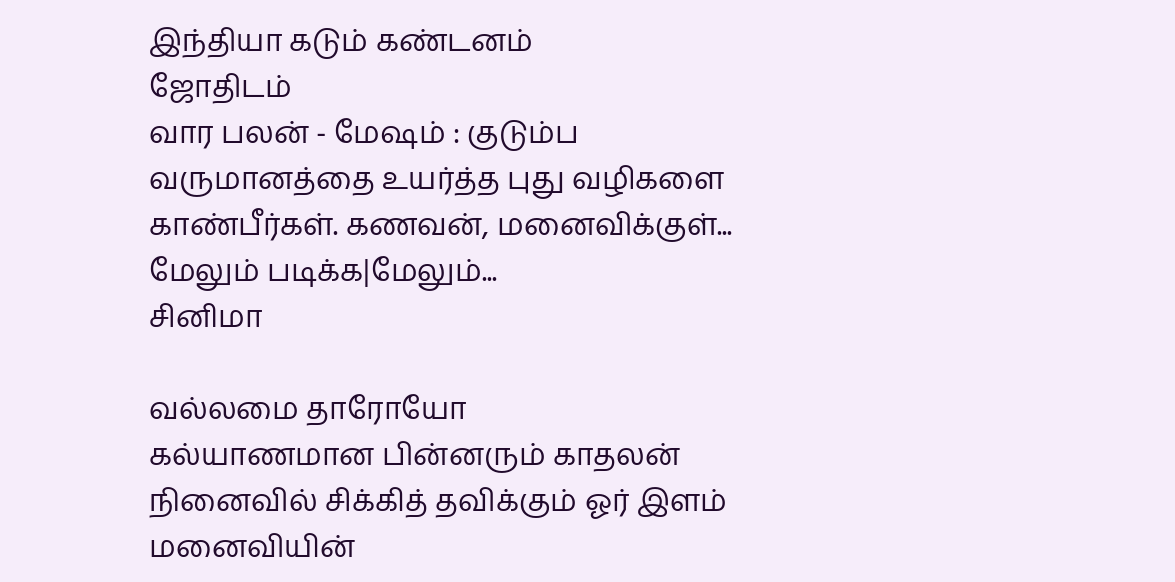இந்தியா கடும் கண்டனம்
ஜோதிடம்
வார பலன் - மேஷம் : குடும்ப வருமானத்தை உயர்த்த புது வழிகளை காண்பீர்கள். கணவன், மனைவிக்குள்...
மேலும் படிக்க|மேலும்...
சினிமா

வல்லமை தாரோயோ
கல்யாணமான பின்னரும் காதலன் நினைவில் சிக்கித் தவிக்கும் ஓர் இளம் மனைவியின்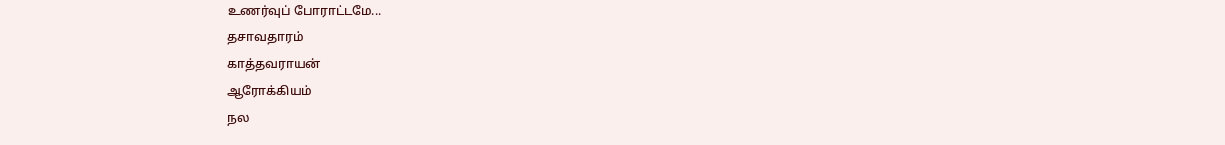உணர்வுப் போராட்டமே...
தசாவதாரம்
காத்தவராயன்
ஆரோக்கியம்
நல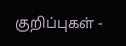குறிப்புகள் -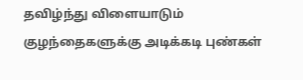தவிழ்ந்து விளையாடும் குழந்தைகளுக்கு அடிக்கடி புண்கள்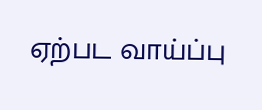ஏற்பட வாய்ப்பு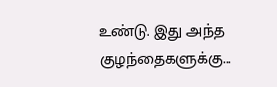உண்டு. இது அந்த குழந்தைகளுக்கு...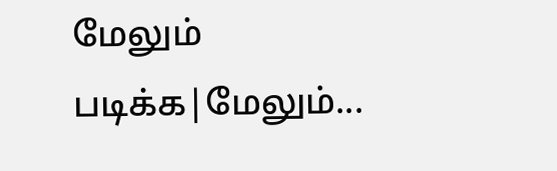மேலும் படிக்க|மேலும்...